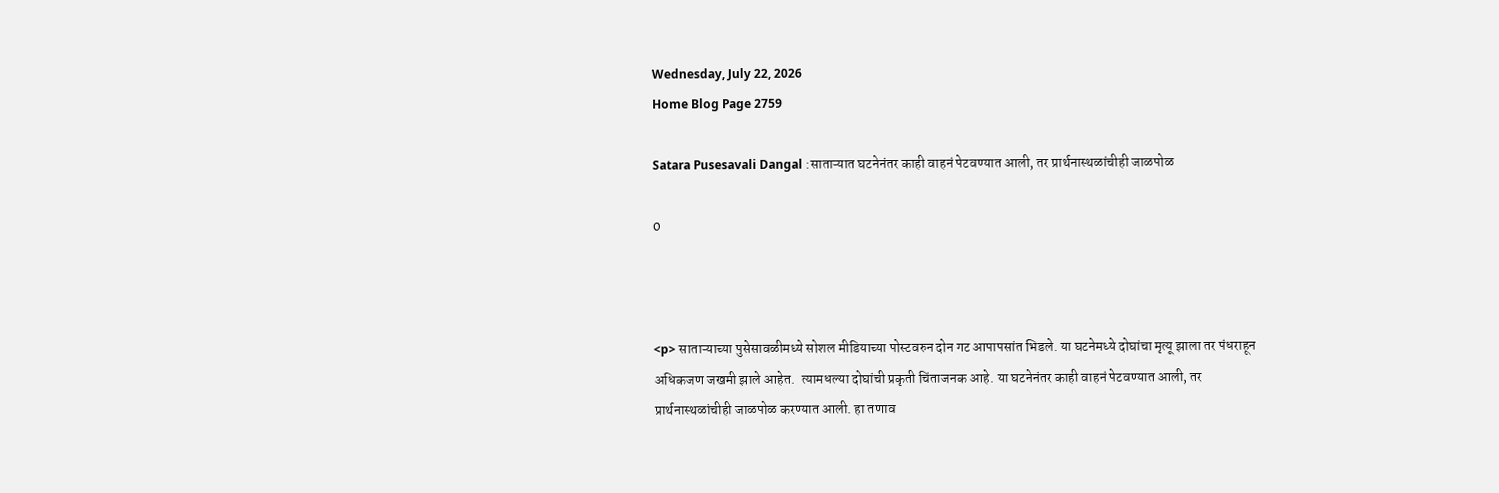Wednesday, July 22, 2026
Home Blog Page 2759

Satara Pusesavali Dangal :साताऱ्यात घटनेनंतर काही वाहनं पेटवण्यात आली, तर प्रार्थनास्थळांचीही जाळपोळ

0



<p> साताऱ्याच्या पुसेसावळीमध्ये सोशल मीडियाच्या पोस्टवरुन दोन गट आपापसांत भिडले. या घटनेमध्ये दोघांचा मृत्यू झाला तर पंधराहून अधिकजण जखमी झाले आहेत.  त्यामधल्या दोघांची प्रकृती चिंताजनक आहे. या घटनेनंतर काही वाहनं पेटवण्यात आली, तर प्रार्थनास्थळांचीही जाळपोळ करण्यात आली. हा तणाव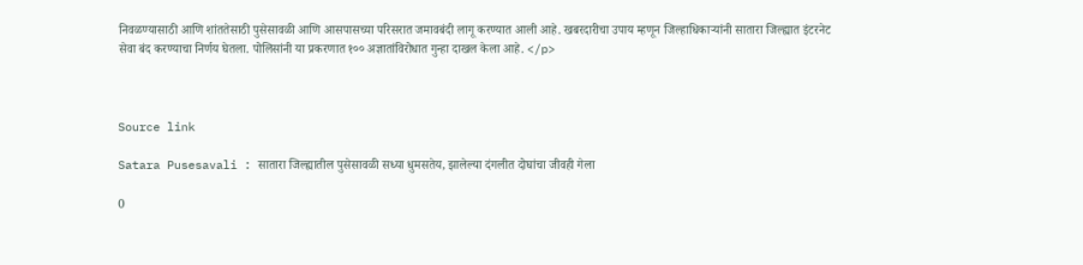निवळण्यासाठी आणि शांततेसाठी पुसेसावळी आणि आसपासच्या परिसरात जमावबंदी लागू करण्यात आली आहे. खबरदारीचा उपाय म्हणून जिल्हाधिकाऱ्यांनी सातारा जिल्ह्यात इंटरनेट सेवा बंद करण्याचा निर्णय घेतला. पोलिसांनी या प्रकरणात १०० अज्ञातांविरोधात गुन्हा दाखल केला आहे. </p>



Source link

Satara Pusesavali : सातारा जिल्ह्यातील पुसेसावळी सध्या धुमसतेय, झालेल्या दंगलीत दोघांचा जीवही गेला

0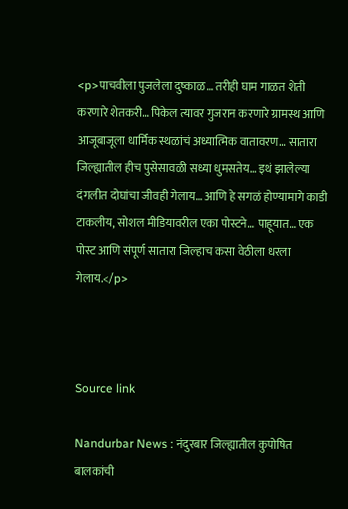<p>पाचवीला पुजलेला दुष्काळ… तरीही घाम गाळत शेती करणारे शेतकरी… पिकेल त्यावर गुजरान करणारे ग्रामस्थ आणि आजूबाजूला धार्मिक स्थळांचं अध्यात्मिक वातावरण… सातारा जिल्ह्यातील हीच पुसेसावळी सध्या धुमसतेय… इथं झालेल्या दंगलीत दोघांचा जीवही गेलाय… आणि हे सगळं होण्यामागे काडी टाकलीय, सोशल मीडियावरील एका पोस्टने… पाहूयात… एक पोस्ट आणि संपूर्ण सातारा जिल्हाच कसा वेठीला धरला गेलाय.</p>



Source link

Nandurbar News : नंदुरबार जिल्ह्यातील कुपोषित बालकांची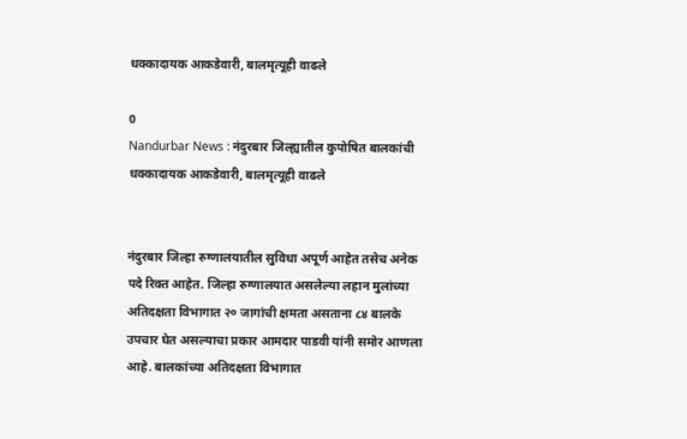धक्कादायक आकडेवारी, बालमृत्यूही वाढले

0
Nandurbar News : नंदुरबार जिल्ह्यातील कुपोषित बालकांची धक्कादायक आकडेवारी, बालमृत्यूही वाढले


नंदुरबार जिल्हा रुग्णालयातील सुविधा अपूर्ण आहेत तसेच अनेक पदे रिक्त आहेत. जिल्हा रुग्णालयात असलेल्या लहान मुलांच्या अतिदक्षता विभागात २० जागांची क्षमता असताना ८४ बालके उपचार घेत असल्याचा प्रकार आमदार पाडवी यांनी समोर आणला आहे. बालकांच्या अतिदक्षता विभागात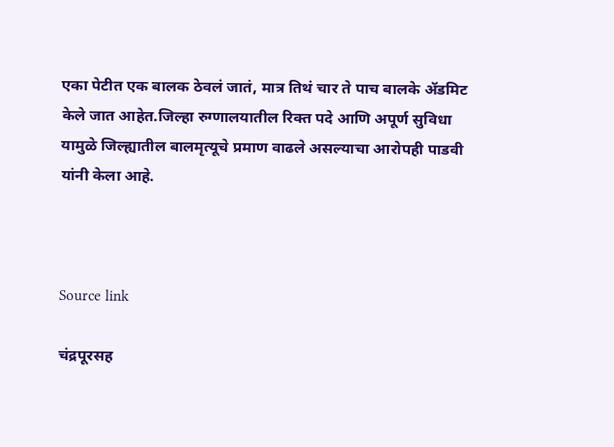एका पेटीत एक बालक ठेवलं जातं, मात्र तिथं चार ते पाच बालके ॲडमिट केले जात आहेत.जिल्हा रुग्णालयातील रिक्त पदे आणि अपूर्ण सुविधा यामुळे जिल्ह्यातील बालमृत्यूचे प्रमाण वाढले असल्याचा आरोपही पाडवी यांनी केला आहे.



Source link

चंद्रपूरसह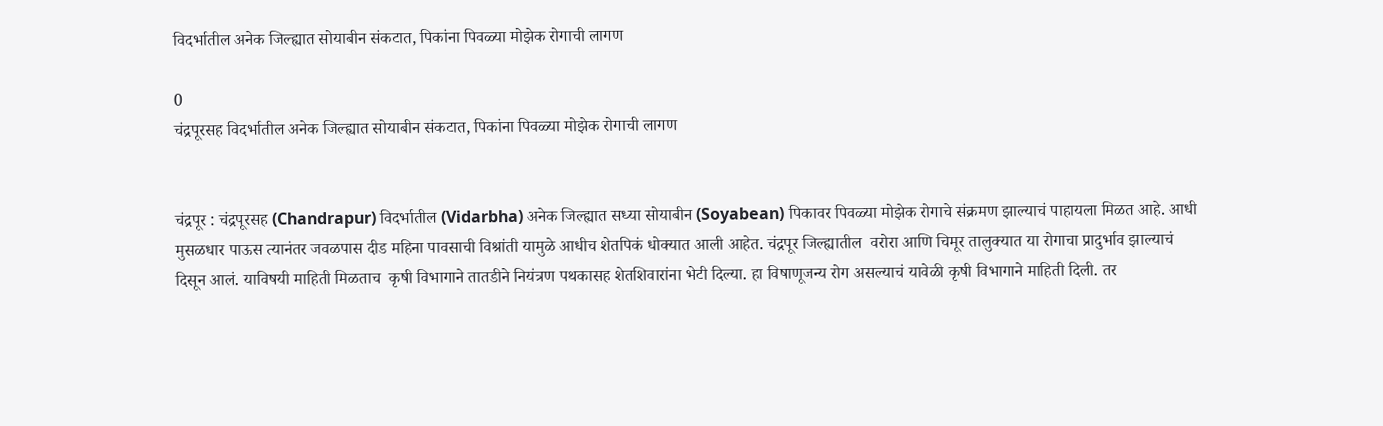विदर्भातील अनेक जिल्ह्यात सोयाबीन संकटात, पिकांना पिवळ्या मोझेक रोगाची लागण

0
चंद्रपूरसह विदर्भातील अनेक जिल्ह्यात सोयाबीन संकटात, पिकांना पिवळ्या मोझेक रोगाची लागण


चंद्रपूर : चंद्रपूरसह (Chandrapur) विदर्भातील (Vidarbha) अनेक जिल्ह्यात सध्या सोयाबीन (Soyabean) पिकावर पिवळ्या मोझेक रोगाचे संक्रमण झाल्याचं पाहायला मिळत आहे. आधी मुसळधार पाऊस त्यानंतर जवळपास दीड महिना पावसाची विश्रांती यामुळे आधीच शेतपिकं धोक्यात आली आहेत. चंद्रपूर जिल्ह्यातील  वरोरा आणि चिमूर तालुक्यात या रोगाचा प्रादुर्भाव झाल्याचं दिसून आलं. याविषयी माहिती मिळताच  कृषी विभागाने तातडीने नियंत्रण पथकासह शेतशिवारांना भेटी दिल्या. हा विषाणूजन्य रोग असल्याचं यावेळी कृषी विभागाने माहिती दिली. तर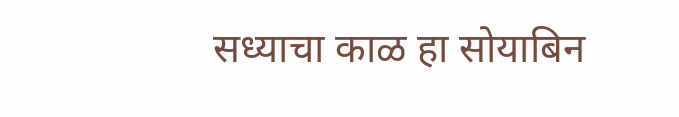सध्याचा काळ हा सोयाबिन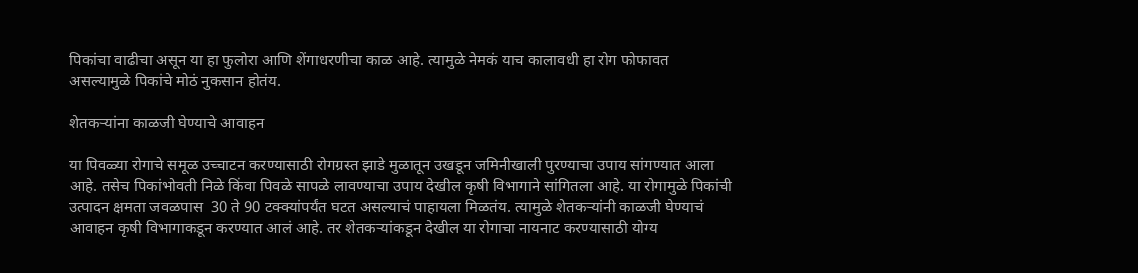पिकांचा वाढीचा असून या हा फुलोरा आणि शेंगाधरणीचा काळ आहे. त्यामुळे नेमकं याच कालावधी हा रोग फोफावत असल्यामुळे पिकांचे मोठं नुकसान होतंय.

शेतकऱ्यांना काळजी घेण्याचे आवाहन

या पिवळ्या रोगाचे समूळ उच्चाटन करण्यासाठी रोगग्रस्त झाडे मुळातून उखडून जमिनीखाली पुरण्याचा उपाय सांगण्यात आला आहे. तसेच पिकांभोवती निळे किंवा पिवळे सापळे लावण्याचा उपाय देखील कृषी विभागाने सांगितला आहे. या रोगामुळे पिकांची उत्पादन क्षमता जवळपास  30 ते 90 टक्क्यांपर्यंत घटत असल्याचं पाहायला मिळतंय. त्यामुळे शेतकऱ्यांनी काळजी घेण्याचं आवाहन कृषी विभागाकडून करण्यात आलं आहे. तर शेतकऱ्यांकडून देखील या रोगाचा नायनाट करण्यासाठी योग्य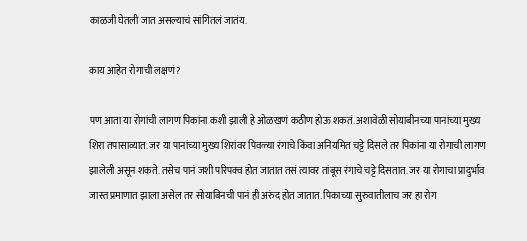काळजी घेतली जात असल्याचं सांगितलं जातंय.

काय आहेत रोगाची लक्षणं?

पण आता या रोगांची लागण पिकांना कशी झाली हे ओळखणं कठीण होऊ शकतं. अशावेळी सोयाबीनच्या पानांच्या मुख्य शिरा तपासाव्यात. जर या पानांच्या मुख्य शिरांवर पिवळ्या रंगाचे किंवा अनियमित चट्टे दिसले तर पिकांना या रोगाची लागण झालेली असून शकते. तसेच पानं जशी परिपक्व होत जातात तसं त्यावर तांबूस रंगाचे चट्टे दिसतात. जर या रोगाचा प्रादुर्भाव जास्त प्रमाणात झाला असेल तर सोयाबिनची पानं ही अरुंद होत जातात. पिकाच्या सुरुवातीलाच जर हा रोग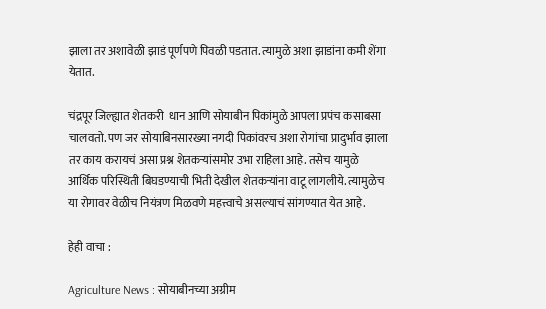झाला तर अशावेळी झाडं पूर्णपणे पिवळी पडतात. त्यामुळे अशा झाडांना कमी शेंगा येतात.

चंद्रपूर जिल्ह्यात शेतकरी  धान आणि सोयाबीन पिकांमुळे आपला प्रपंच कसाबसा चालवतो. पण जर सोयाबिनसारख्या नगदी पिकांवरच अशा रोगांचा प्रादुर्भाव झाला तर काय करायचं असा प्रश्न शेतकऱ्यांसमोर उभा राहिला आहे. तसेच यामुळे आर्थिक परिस्थिती बिघडण्याची भिती देखील शेतकऱ्यांना वाटू लागलीये. त्यामुळेच या रोगावर वेळीच नियंत्रण मिळवणे महत्त्वाचे असल्याचं सांगण्यात येत आहे.

हेही वाचा :

Agriculture News : सोयाबीनच्या अग्रीम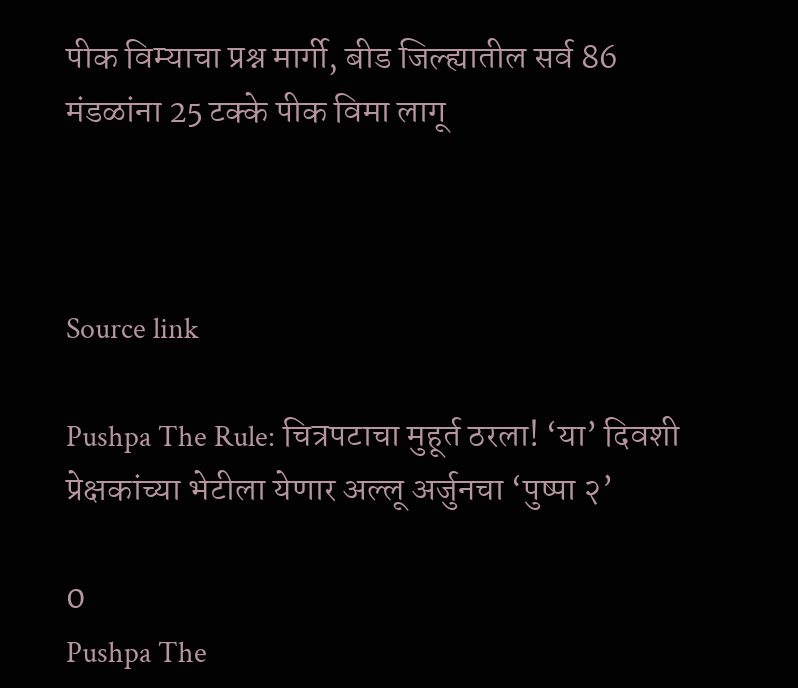पीक विम्याचा प्रश्न मार्गी, बीड जिल्ह्यातील सर्व 86 मंडळांना 25 टक्के पीक विमा लागू



Source link

Pushpa The Rule: चित्रपटाचा मुहूर्त ठरला! ‘या’ दिवशी प्रेक्षकांच्या भेटीला येणार अल्लू अर्जुनचा ‘पुष्पा २’

0
Pushpa The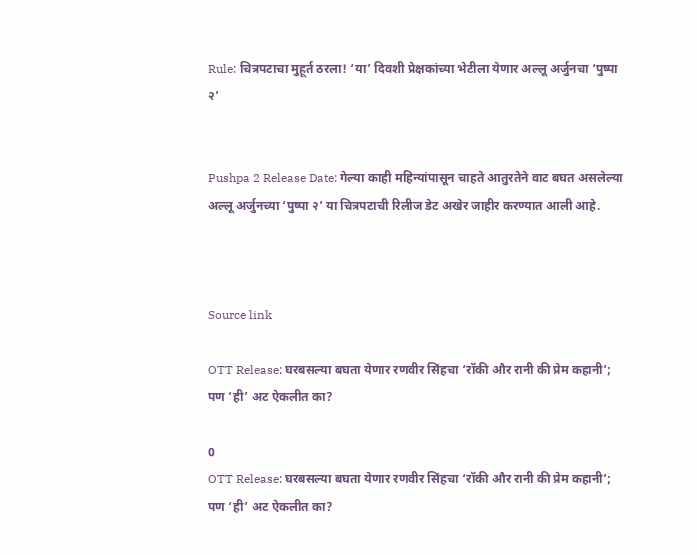Rule: चित्रपटाचा मुहूर्त ठरला! ‘या’ दिवशी प्रेक्षकांच्या भेटीला येणार अल्लू अर्जुनचा ‘पुष्पा २’


Pushpa 2 Release Date: गेल्या काही महिन्यांपासून चाहते आतुरतेने वाट बघत असलेल्या अल्लू अर्जुनच्या ‘पुष्पा २’ या चित्रपटाची रिलीज डेट अखेर जाहीर करण्यात आली आहे.



Source link

OTT Release: घरबसल्या बघता येणार रणवीर सिंहचा ‘रॉकी और रानी की प्रेम कहानी’; पण ‘ही’ अट ऐकलीत का?

0
OTT Release: घरबसल्या बघता येणार रणवीर सिंहचा ‘रॉकी और रानी की प्रेम कहानी’; पण ‘ही’ अट ऐकलीत का?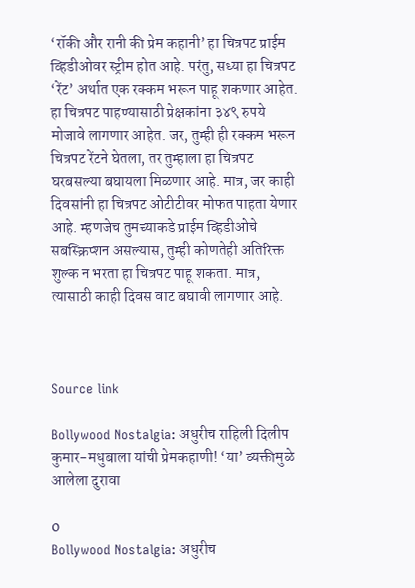‘रॉकी और रानी की प्रेम कहानी’ हा चित्रपट प्राईम व्हिडीओवर स्ट्रीम होत आहे. परंतु, सध्या हा चित्रपट ‘रेंट’ अर्थात एक रक्कम भरून पाहू शकणार आहेत. हा चित्रपट पाहण्यासाठी प्रेक्षकांना ३४९ रुपये मोजावे लागणार आहेत. जर, तुम्ही ही रक्कम भरून चित्रपट रेंटने घेतला, तर तुम्हाला हा चित्रपट घरबसल्या बघायला मिळणार आहे. मात्र, जर काही दिवसांनी हा चित्रपट ओटीटीवर मोफत पाहता येणार आहे. म्हणजेच तुमच्याकडे प्राईम व्हिडीओचे सबस्क्रिप्शन असल्यास, तुम्ही कोणतेही अतिरिक्त शुल्क न भरता हा चित्रपट पाहू शकता. मात्र, त्यासाठी काही दिवस वाट बघावी लागणार आहे.



Source link

Bollywood Nostalgia: अधुरीच राहिली दिलीप कुमार-मधुबाला यांची प्रेमकहाणी! ‘या’ व्यक्तीमुळे आलेला दुरावा

0
Bollywood Nostalgia: अधुरीच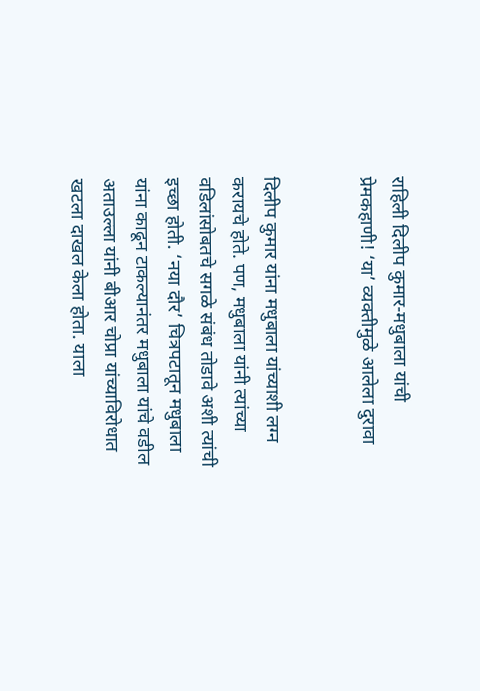राहिली दिलीप कुमार-मधुबाला यांची प्रेमकहाणी! ‘या’ व्यक्तीमुळे आलेला दुरावा


दिलीप कुमार यांना मधुबाला यांच्याशी लग्न करायचे होते. पण, मधुबाला यांनी त्यांच्या वडिलांसोबतचे सगळे संबंध तोडावे अशी त्यांची इच्छा होती. ‘नया दौर’ चित्रपटातून मधुबाला यांना काढून टाकल्यानंतर मधुबाला यांचे वडील अताउल्ला यांनी बीआर चोप्रा यांच्याविरोधात खटला दाखल केला होता. याला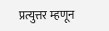प्रत्युत्तर म्हणून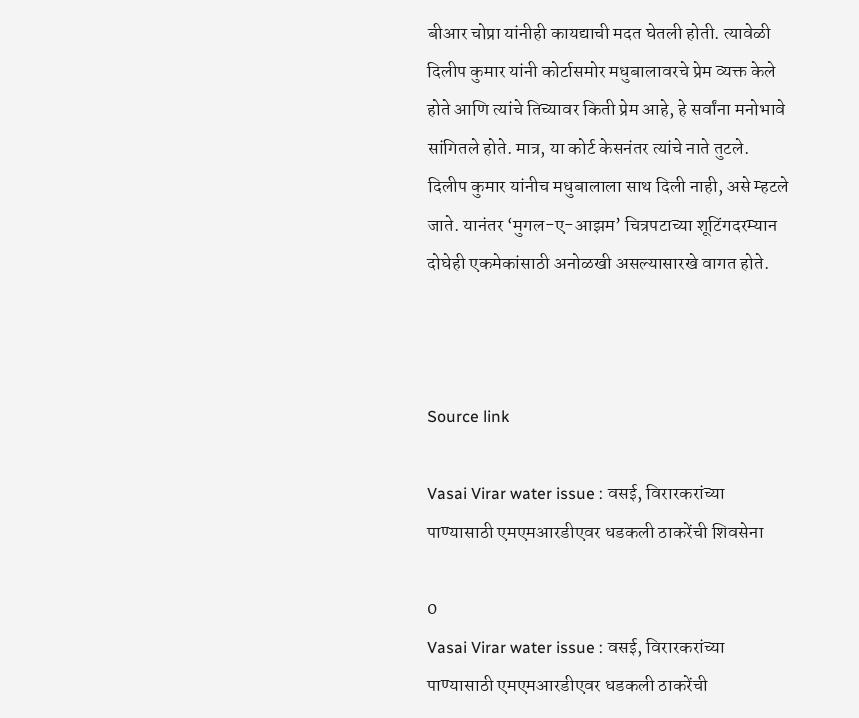बीआर चोप्रा यांनीही कायद्याची मदत घेतली होती. त्यावेळी दिलीप कुमार यांनी कोर्टासमोर मधुबालावरचे प्रेम व्यक्त केले होते आणि त्यांचे तिच्यावर किती प्रेम आहे, हे सर्वांना मनोभावे सांगितले होते. मात्र, या कोर्ट केसनंतर त्यांचे नाते तुटले. दिलीप कुमार यांनीच मधुबालाला साथ दिली नाही, असे म्हटले जाते. यानंतर ‘मुगल-ए-आझम’ चित्रपटाच्या शूटिंगदरम्यान दोघेही एकमेकांसाठी अनोळखी असल्यासारखे वागत होते.



Source link

Vasai Virar water issue : वसई, विरारकरांच्या पाण्यासाठी एमएमआरडीएवर धडकली ठाकरेंची शिवसेना

0
Vasai Virar water issue : वसई, विरारकरांच्या पाण्यासाठी एमएमआरडीएवर धडकली ठाकरेंची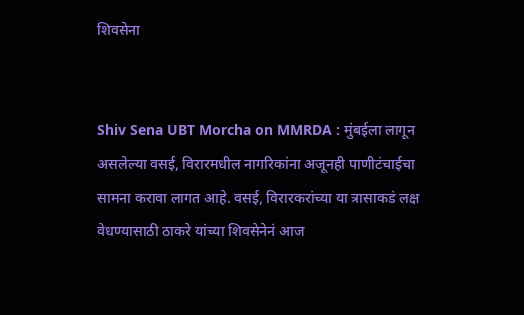शिवसेना


Shiv Sena UBT Morcha on MMRDA : मुंबईला लागून असलेल्या वसई, विरारमधील नागरिकांना अजूनही पाणीटंचाईचा सामना करावा लागत आहे. वसई, विरारकरांच्या या त्रासाकडं लक्ष वेधण्यासाठी ठाकरे यांच्या शिवसेनेनं आज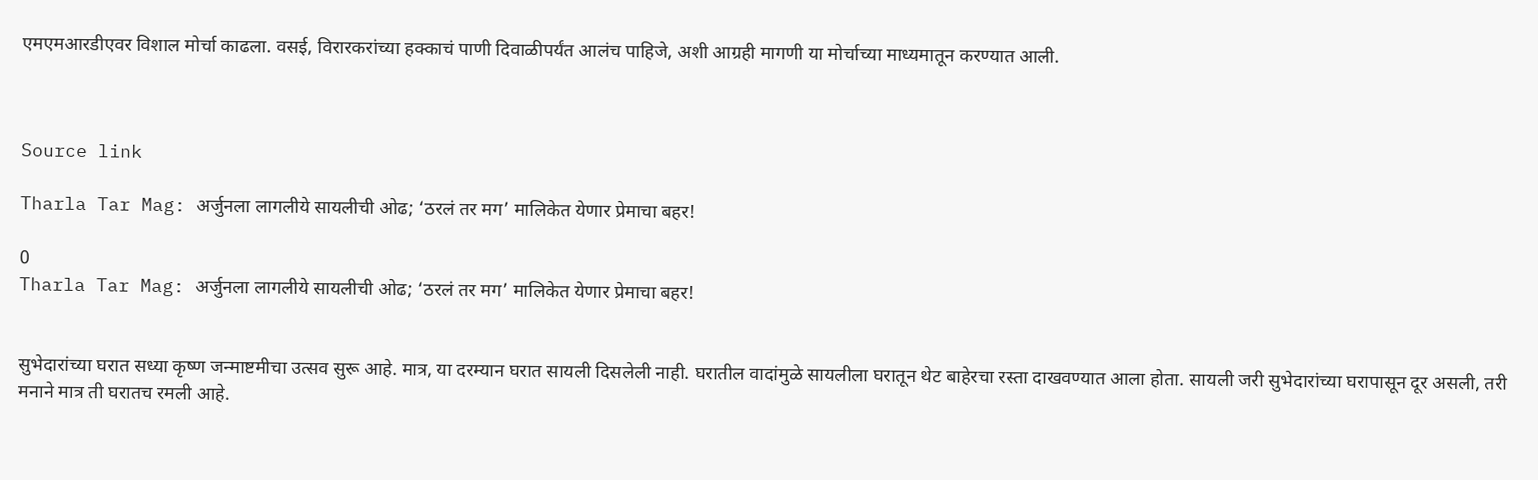एमएमआरडीएवर विशाल मोर्चा काढला. वसई, विरारकरांच्या हक्काचं पाणी दिवाळीपर्यंत आलंच पाहिजे, अशी आग्रही मागणी या मोर्चाच्या माध्यमातून करण्यात आली.



Source link

Tharla Tar Mag: अर्जुनला लागलीये सायलीची ओढ; ‘ठरलं तर मग’ मालिकेत येणार प्रेमाचा बहर!

0
Tharla Tar Mag: अर्जुनला लागलीये सायलीची ओढ; ‘ठरलं तर मग’ मालिकेत येणार प्रेमाचा बहर!


सुभेदारांच्या घरात सध्या कृष्ण जन्माष्टमीचा उत्सव सुरू आहे. मात्र, या दरम्यान घरात सायली दिसलेली नाही. घरातील वादांमुळे सायलीला घरातून थेट बाहेरचा रस्ता दाखवण्यात आला होता. सायली जरी सुभेदारांच्या घरापासून दूर असली, तरी मनाने मात्र ती घरातच रमली आहे.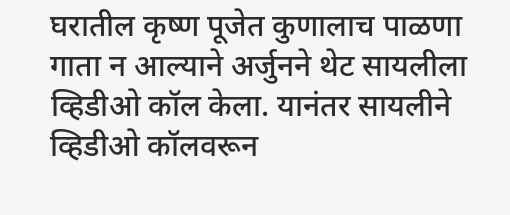घरातील कृष्ण पूजेत कुणालाच पाळणा गाता न आल्याने अर्जुनने थेट सायलीला व्हिडीओ कॉल केला. यानंतर सायलीने व्हिडीओ कॉलवरून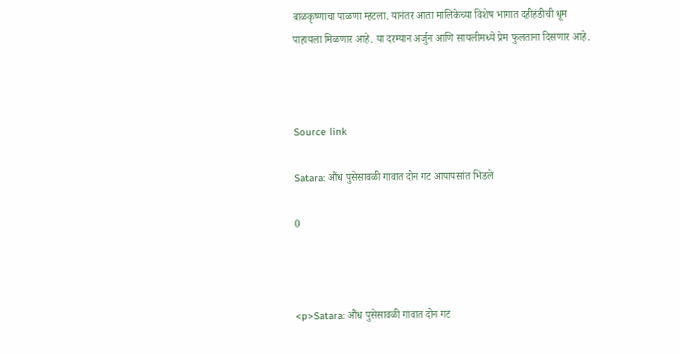बाळकृष्णाचा पाळणा म्हटला. यानंतर आता मालिकेच्या विशेष भागात दहीहंडीची धूम पाहायला मिळणार आहे. या दरम्यान अर्जुन आणि सायलीमध्ये प्रेम फुलताना दिसणार आहे.



Source link

Satara: औंध पुसेसावळी गावात दोन गट आपापसांत भिडले

0



<p>Satara: औंध पुसेसावळी गावात दोन गट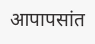आपापसांत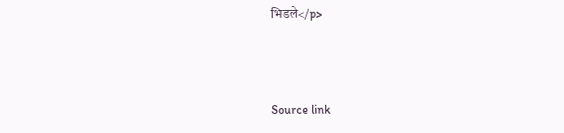भिडले</p>



Source link